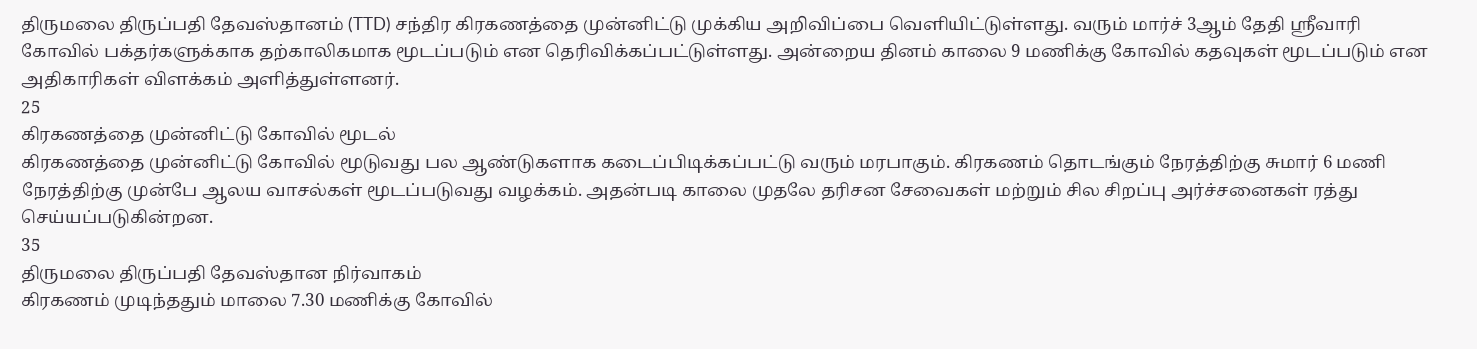திருமலை திருப்பதி தேவஸ்தானம் (TTD) சந்திர கிரகணத்தை முன்னிட்டு முக்கிய அறிவிப்பை வெளியிட்டுள்ளது. வரும் மார்ச் 3ஆம் தேதி ஸ்ரீவாரி கோவில் பக்தர்களுக்காக தற்காலிகமாக மூடப்படும் என தெரிவிக்கப்பட்டுள்ளது. அன்றைய தினம் காலை 9 மணிக்கு கோவில் கதவுகள் மூடப்படும் என அதிகாரிகள் விளக்கம் அளித்துள்ளனர்.
25
கிரகணத்தை முன்னிட்டு கோவில் மூடல்
கிரகணத்தை முன்னிட்டு கோவில் மூடுவது பல ஆண்டுகளாக கடைப்பிடிக்கப்பட்டு வரும் மரபாகும். கிரகணம் தொடங்கும் நேரத்திற்கு சுமார் 6 மணி நேரத்திற்கு முன்பே ஆலய வாசல்கள் மூடப்படுவது வழக்கம். அதன்படி காலை முதலே தரிசன சேவைகள் மற்றும் சில சிறப்பு அர்ச்சனைகள் ரத்து செய்யப்படுகின்றன.
35
திருமலை திருப்பதி தேவஸ்தான நிர்வாகம்
கிரகணம் முடிந்ததும் மாலை 7.30 மணிக்கு கோவில்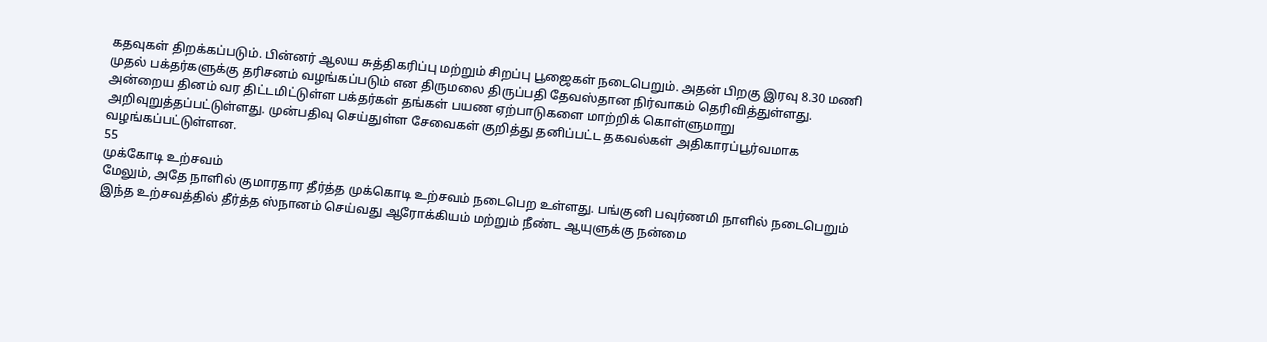கதவுகள் திறக்கப்படும். பின்னர் ஆலய சுத்திகரிப்பு மற்றும் சிறப்பு பூஜைகள் நடைபெறும். அதன் பிறகு இரவு 8.30 மணி முதல் பக்தர்களுக்கு தரிசனம் வழங்கப்படும் என திருமலை திருப்பதி தேவஸ்தான நிர்வாகம் தெரிவித்துள்ளது.
அன்றைய தினம் வர திட்டமிட்டுள்ள பக்தர்கள் தங்கள் பயண ஏற்பாடுகளை மாற்றிக் கொள்ளுமாறு அறிவுறுத்தப்பட்டுள்ளது. முன்பதிவு செய்துள்ள சேவைகள் குறித்து தனிப்பட்ட தகவல்கள் அதிகாரப்பூர்வமாக வழங்கப்பட்டுள்ளன.
55
முக்கோடி உற்சவம்
மேலும், அதே நாளில் குமாரதார தீர்த்த முக்கொடி உற்சவம் நடைபெற உள்ளது. பங்குனி பவுர்ணமி நாளில் நடைபெறும் இந்த உற்சவத்தில் தீர்த்த ஸ்நானம் செய்வது ஆரோக்கியம் மற்றும் நீண்ட ஆயுளுக்கு நன்மை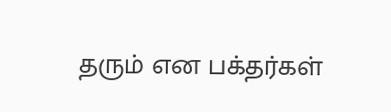தரும் என பக்தர்கள்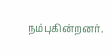நம்புகின்றனர்.